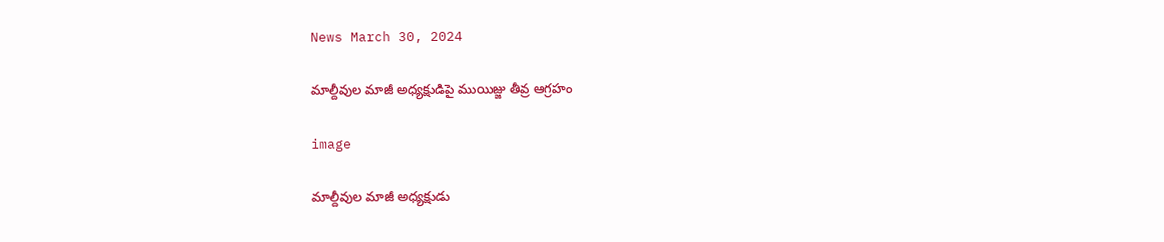News March 30, 2024

మాల్దీవుల మాజీ అధ్యక్షుడిపై ముయిజ్జు తీవ్ర ఆగ్రహం

image

మాల్దీవుల మాజీ అధ్యక్షుడు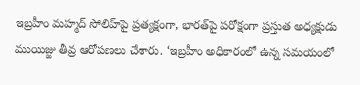ఇబ్రహీం మహ్మద్ సోలిహ్‌పై ప్రత్యక్షంగా, భారత్‌పై పరోక్షంగా ప్రస్తుత అధ్యక్షుడు ముయిజ్జు తీవ్ర ఆరోపణలు చేశారు. ‘ఇబ్రహీం అధికారంలో ఉన్న సమయంలో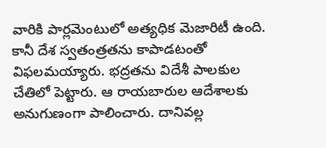వారికి పార్లమెంటులో అత్యధిక మెజారిటీ ఉంది. కానీ దేశ స్వతంత్రతను కాపాడటంతో విఫలమయ్యారు. భద్రతను విదేశీ పాలకుల చేతిలో పెట్టారు. ఆ రాయబారుల ఆదేశాలకు అనుగుణంగా పాలించారు. దానివల్ల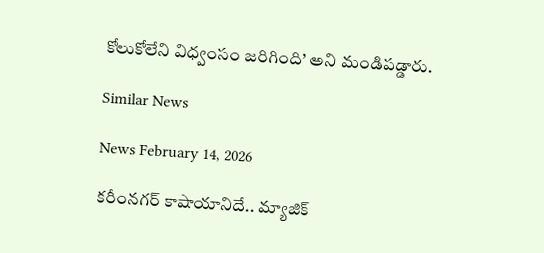కోలుకోలేని విధ్వంసం జరిగింది’ అని మండిపడ్డారు.

Similar News

News February 14, 2026

కరీంనగర్ కాషాయానిదే.. మ్యాజిక్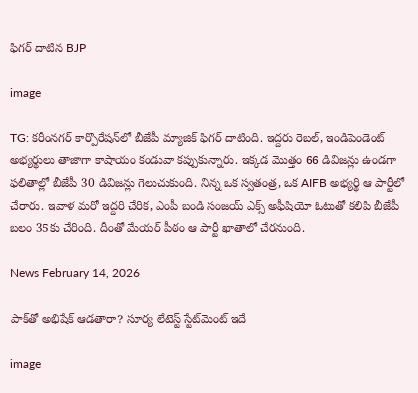ఫిగర్ దాటిన BJP

image

TG: కరీంనగర్ కార్పొరేషన్‌లో బీజేపీ మ్యాజిక్ ఫిగర్ దాటింది. ఇద్దరు రెబల్, ఇండిపెండెంట్ అభ్యర్థులు తాజాగా కాషాయం కండువా కప్పుకున్నారు. ఇక్కడ మొత్తం 66 డివిజన్లు ఉండగా ఫలితాల్లో బీజేపీ 30 డివిజన్లు గెలుచుకుంది. నిన్న ఒక స్వతంత్ర, ఒక AIFB అభ్యర్థి ఆ పార్టీలో చేరారు. ఇవాళ మరో ఇద్దరి చేరిక, ఎంపీ బండి సంజయ్ ఎక్స్ అఫీషియో ఓటుతో కలిపి బీజేపీ బలం 35కు చేరింది. దీంతో మేయర్ పీఠం ఆ పార్టీ ఖాతాలో చేరనుంది.

News February 14, 2026

పాక్‌తో అభిషేక్ ఆడతారా? సూర్య లేటెస్ట్ స్టేట్‌మెంట్ ఇదే

image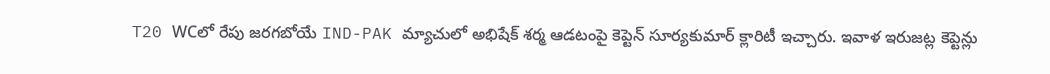T20 WCలో రేపు జరగబోయే IND-PAK మ్యాచులో అభిషేక్ శర్మ ఆడటంపై కెప్టెన్ సూర్యకుమార్ క్లారిటీ ఇచ్చారు. ఇవాళ ఇరుజట్ల కెప్టెన్లు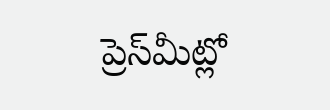ప్రెస్‌మీట్లో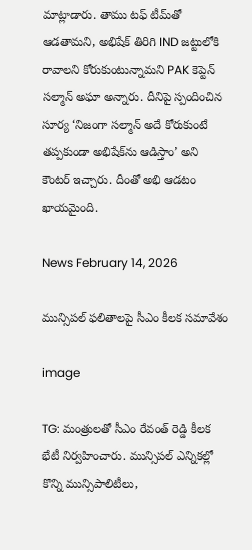మాట్లాడారు. తాము టఫ్ టీమ్‌తో ఆడతామని, అభిషేక్ తిరిగి IND జట్టులోకి రావాలని కోరుకుంటున్నామని PAK కెప్టెన్ సల్మాన్ అఘా అన్నారు. దీనిపై స్పందించిన సూర్య ‘నిజంగా సల్మాన్ అదే కోరుకుంటే తప్పకుండా అభిషేక్‌ను ఆడిస్తాం’ అని కౌంటర్ ఇచ్చారు. దీంతో అభి ఆడటం ఖాయమైంది.

News February 14, 2026

మున్సిపల్ ఫలితాలపై సీఎం కీలక సమావేశం

image

TG: మంత్రులతో సీఎం రేవంత్ రెడ్డి కీలక భేటీ నిర్వహించారు. మున్సిపల్ ఎన్నికల్లో కొన్ని మున్సిపాలిటీలు,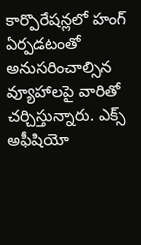కార్పొరేషన్లలో హంగ్ ఏర్పడటంతో అనుసరించాల్సిన వ్యూహాలపై వారితో చర్చిస్తున్నారు. ఎక్స్ అఫీషియో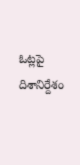ఓట్లపై దిశానిర్దేశం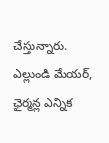చేస్తున్నారు. ఎల్లుండి మేయర్, ఛైర్మన్ల ఎన్నిక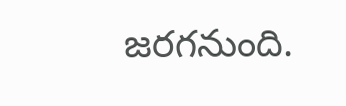జరగనుంది.